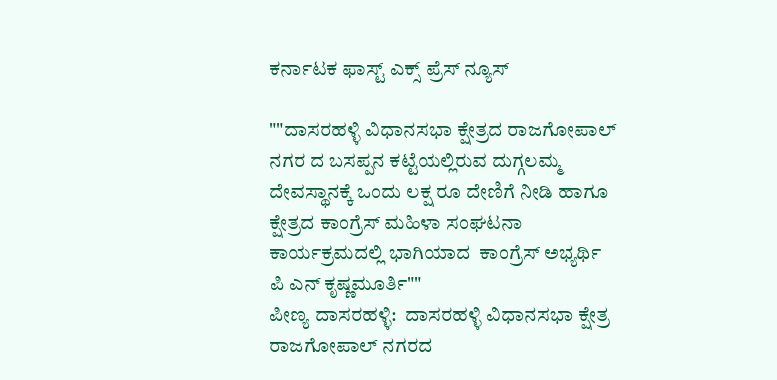ಕರ್ನಾಟಕ ಫಾಸ್ಟ್ ಎಕ್ಸ್ ಪ್ರೆಸ್ ನ್ಯೂಸ್

""ದಾಸರಹಳ್ಳಿ ವಿಧಾನಸಭಾ ಕ್ಷೇತ್ರದ ರಾಜಗೋಪಾಲ್ ನಗರ ದ ಬಸಪ್ಪನ ಕಟ್ಟೆಯಲ್ಲಿರುವ ದುಗ್ಗಲಮ್ಮ ದೇವಸ್ಥಾನಕ್ಕೆ ಒಂದು ಲಕ್ಷ ರೂ ದೇಣಿಗೆ ನೀಡಿ ಹಾಗೂ ಕ್ಷೇತ್ರದ ಕಾಂಗ್ರೆಸ್ ಮಹಿಳಾ ಸಂಘಟನಾ ಕಾರ್ಯಕ್ರಮದಲ್ಲಿ ಭಾಗಿಯಾದ  ಕಾಂಗ್ರೆಸ್ ಅಭ್ಯರ್ಥಿ ಪಿ ಎನ್ ಕೃಷ್ಣಮೂರ್ತಿ""
ಪೀಣ್ಯ ದಾಸರಹಳ್ಳಿ:  ದಾಸರಹಳ್ಳಿ ವಿಧಾನಸಭಾ ಕ್ಷೇತ್ರ ರಾಜಗೋಪಾಲ್ ನಗರದ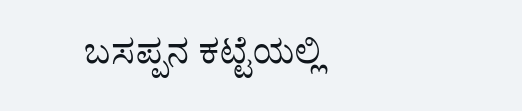ಬಸಪ್ಪನ ಕಟ್ಟೆಯಲ್ಲಿ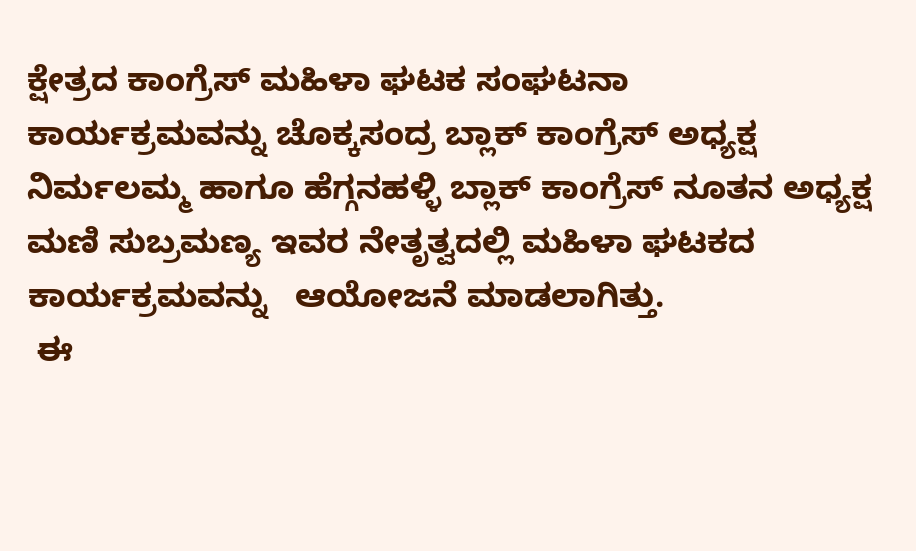ಕ್ಷೇತ್ರದ ಕಾಂಗ್ರೆಸ್ ಮಹಿಳಾ ಘಟಕ ಸಂಘಟನಾ ಕಾರ್ಯಕ್ರಮವನ್ನು ಚೊಕ್ಕಸಂದ್ರ ಬ್ಲಾಕ್ ಕಾಂಗ್ರೆಸ್ ಅಧ್ಯಕ್ಷ  ನಿರ್ಮಲಮ್ಮ ಹಾಗೂ ಹೆಗ್ಗನಹಳ್ಳಿ ಬ್ಲಾಕ್ ಕಾಂಗ್ರೆಸ್ ನೂತನ ಅಧ್ಯಕ್ಷ ಮಣಿ ಸುಬ್ರಮಣ್ಯ ಇವರ ನೇತೃತ್ವದಲ್ಲಿ ಮಹಿಳಾ ಘಟಕದ ಕಾರ್ಯಕ್ರಮವನ್ನು   ಆಯೋಜನೆ ಮಾಡಲಾಗಿತ್ತು.
 ಈ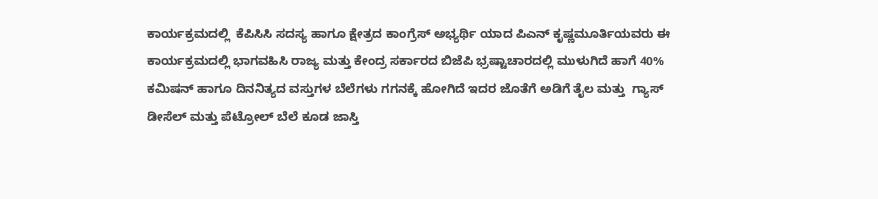ಕಾರ್ಯಕ್ರಮದಲ್ಲಿ  ಕೆಪಿಸಿಸಿ ಸದಸ್ಯ ಹಾಗೂ ಕ್ಷೇತ್ರದ ಕಾಂಗ್ರೆಸ್ ಅಭ್ಯರ್ಥಿ ಯಾದ ಪಿಎನ್ ಕೃಷ್ಣಮೂರ್ತಿಯವರು ಈ ಕಾರ್ಯಕ್ರಮದಲ್ಲಿ ಭಾಗವಹಿಸಿ ರಾಜ್ಯ ಮತ್ತು ಕೇಂದ್ರ ಸರ್ಕಾರದ ಬಿಜೆಪಿ ಭ್ರಷ್ಟಾಚಾರದಲ್ಲಿ ಮುಳುಗಿದೆ ಹಾಗೆ 40% ಕಮಿಷನ್ ಹಾಗೂ ದಿನನಿತ್ಯದ ವಸ್ತುಗಳ ಬೆಲೆಗಳು ಗಗನಕ್ಕೆ ಹೋಗಿದೆ ಇದರ ಜೊತೆಗೆ ಅಡಿಗೆ ತೈಲ ಮತ್ತು  ಗ್ಯಾಸ್ ಡೀಸೆಲ್ ಮತ್ತು ಪೆಟ್ರೋಲ್ ಬೆಲೆ ಕೂಡ ಜಾಸ್ತಿ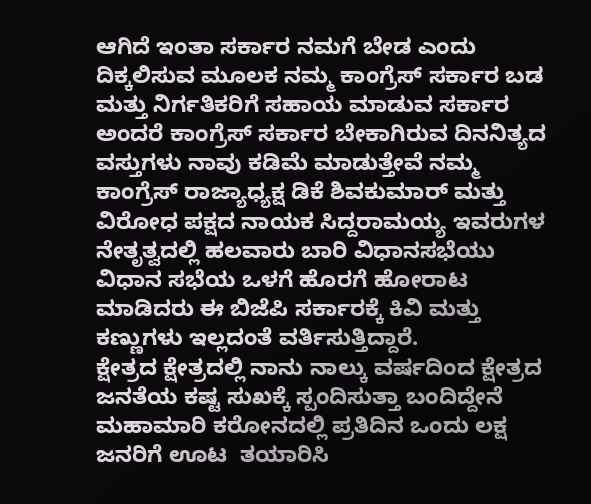ಆಗಿದೆ ಇಂತಾ ಸರ್ಕಾರ ನಮಗೆ ಬೇಡ ಎಂದು ದಿಕ್ಕಲಿಸುವ ಮೂಲಕ ನಮ್ಮ ಕಾಂಗ್ರೆಸ್ ಸರ್ಕಾರ ಬಡ ಮತ್ತು ನಿರ್ಗತಿಕರಿಗೆ ಸಹಾಯ ಮಾಡುವ ಸರ್ಕಾರ ಅಂದರೆ ಕಾಂಗ್ರೆಸ್ ಸರ್ಕಾರ ಬೇಕಾಗಿರುವ ದಿನನಿತ್ಯದ ವಸ್ತುಗಳು ನಾವು ಕಡಿಮೆ ಮಾಡುತ್ತೇವೆ ನಮ್ಮ ಕಾಂಗ್ರೆಸ್ ರಾಜ್ಯಾಧ್ಯಕ್ಷ ಡಿಕೆ ಶಿವಕುಮಾರ್ ಮತ್ತು ವಿರೋಧ ಪಕ್ಷದ ನಾಯಕ ಸಿದ್ದರಾಮಯ್ಯ ಇವರುಗಳ ನೇತೃತ್ವದಲ್ಲಿ ಹಲವಾರು ಬಾರಿ ವಿಧಾನಸಭೆಯು ವಿಧಾನ ಸಭೆಯ ಒಳಗೆ ಹೊರಗೆ ಹೋರಾಟ ಮಾಡಿದರು ಈ ಬಿಜೆಪಿ ಸರ್ಕಾರಕ್ಕೆ ಕಿವಿ ಮತ್ತು ಕಣ್ಣುಗಳು ಇಲ್ಲದಂತೆ ವರ್ತಿಸುತ್ತಿದ್ದಾರೆ.
ಕ್ಷೇತ್ರದ ಕ್ಷೇತ್ರದಲ್ಲಿ ನಾನು ನಾಲ್ಕು ವರ್ಷದಿಂದ ಕ್ಷೇತ್ರದ ಜನತೆಯ ಕಷ್ಟ ಸುಖಕ್ಕೆ ಸ್ಪಂದಿಸುತ್ತಾ ಬಂದಿದ್ದೇನೆ ಮಹಾಮಾರಿ ಕರೋನದಲ್ಲಿ ಪ್ರತಿದಿನ ಒಂದು ಲಕ್ಷ ಜನರಿಗೆ ಊಟ  ತಯಾರಿಸಿ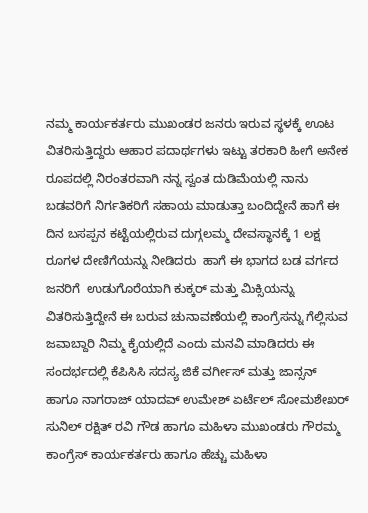ನಮ್ಮ ಕಾರ್ಯಕರ್ತರು ಮುಖಂಡರ ಜನರು ಇರುವ ಸ್ಥಳಕ್ಕೆ ಊಟ  ವಿತರಿಸುತ್ತಿದ್ದರು ಆಹಾರ ಪದಾರ್ಥಗಳು ಇಟ್ಟು ತರಕಾರಿ ಹೀಗೆ ಅನೇಕ ರೂಪದಲ್ಲಿ ನಿರಂತರವಾಗಿ ನನ್ನ ಸ್ವಂತ ದುಡಿಮೆಯಲ್ಲಿ ನಾನು ಬಡವರಿಗೆ ನಿರ್ಗತಿಕರಿಗೆ ಸಹಾಯ ಮಾಡುತ್ತಾ ಬಂದಿದ್ದೇನೆ ಹಾಗೆ ಈ ದಿನ ಬಸಪ್ಪನ ಕಟ್ಟೆಯಲ್ಲಿರುವ ದುಗ್ಗಲಮ್ಮ ದೇವಸ್ಥಾನಕ್ಕೆ 1 ಲಕ್ಷ ರೂಗಳ ದೇಣಿಗೆಯನ್ನು ನೀಡಿದರು  ಹಾಗೆ ಈ ಭಾಗದ ಬಡ ವರ್ಗದ ಜನರಿಗೆ  ಉಡುಗೊರೆಯಾಗಿ ಕುಕ್ಕರ್ ಮತ್ತು ಮಿಕ್ಸಿಯನ್ನು ವಿತರಿಸುತ್ತಿದ್ದೇನೆ ಈ ಬರುವ ಚುನಾವಣೆಯಲ್ಲಿ ಕಾಂಗ್ರೆಸನ್ನು ಗೆಲ್ಲಿಸುವ ಜವಾಬ್ದಾರಿ ನಿಮ್ಮ ಕೈಯಲ್ಲಿದೆ ಎಂದು ಮನವಿ ಮಾಡಿದರು ಈ ಸಂದರ್ಭದಲ್ಲಿ ಕೆಪಿಸಿಸಿ ಸದಸ್ಯ ಜಿಕೆ ವರ್ಗೀಸ್ ಮತ್ತು ಜಾನ್ಸನ್ ಹಾಗೂ ನಾಗರಾಜ್ ಯಾದವ್ ಉಮೇಶ್ ಏರ್ಟೆಲ್ ಸೋಮಶೇಖರ್ ಸುನಿಲ್ ರಕ್ಷಿತ್ ರವಿ ಗೌಡ ಹಾಗೂ ಮಹಿಳಾ ಮುಖಂಡರು ಗೌರಮ್ಮ ಕಾಂಗ್ರೆಸ್ ಕಾರ್ಯಕರ್ತರು ಹಾಗೂ ಹೆಚ್ಚು ಮಹಿಳಾ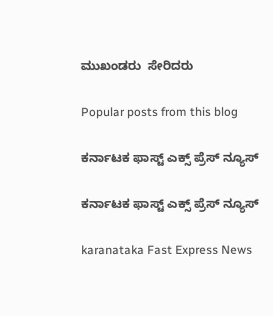ಮುಖಂಡರು  ಸೇರಿದರು

Popular posts from this blog

ಕರ್ನಾಟಕ ಫಾಸ್ಟ್ ಎಕ್ಸ್ ಪ್ರೆಸ್ ನ್ಯೂಸ್

ಕರ್ನಾಟಕ ಫಾಸ್ಟ್ ಎಕ್ಸ್ ಪ್ರೆಸ್ ನ್ಯೂಸ್

karanataka Fast Express News